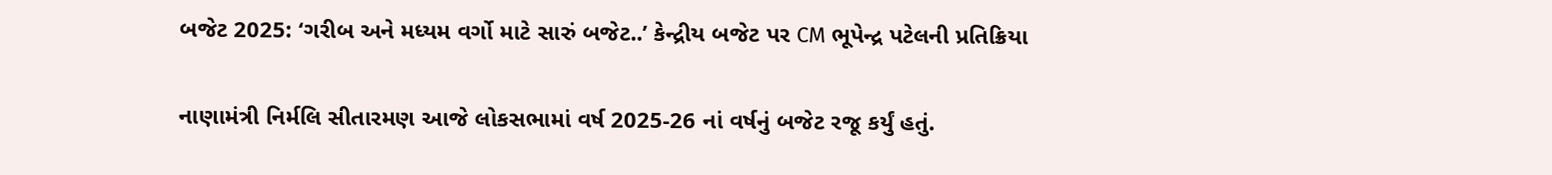બજેટ 2025: ‘ગરીબ અને મધ્યમ વર્ગો માટે સારું બજેટ..’ કેન્દ્રીય બજેટ પર CM ભૂપેન્દ્ર પટેલની પ્રતિક્રિયા

નાણામંત્રી નિર્મલિ સીતારમણ આજે લોકસભામાં વર્ષ 2025-26 નાં વર્ષનું બજેટ રજૂ કર્યું હતું.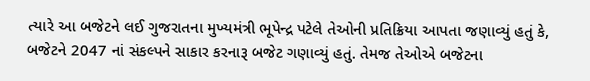ત્યારે આ બજેટને લઈ ગુજરાતના મુખ્યમંત્રી ભૂપેન્દ્ર પટેલે તેઓની પ્રતિક્રિયા આપતા જણાવ્યું હતું કે, બજેટને 2047 નાં સંકલ્પને સાકાર કરનારૂ બજેટ ગણાવ્યું હતું. તેમજ તેઓએ બજેટના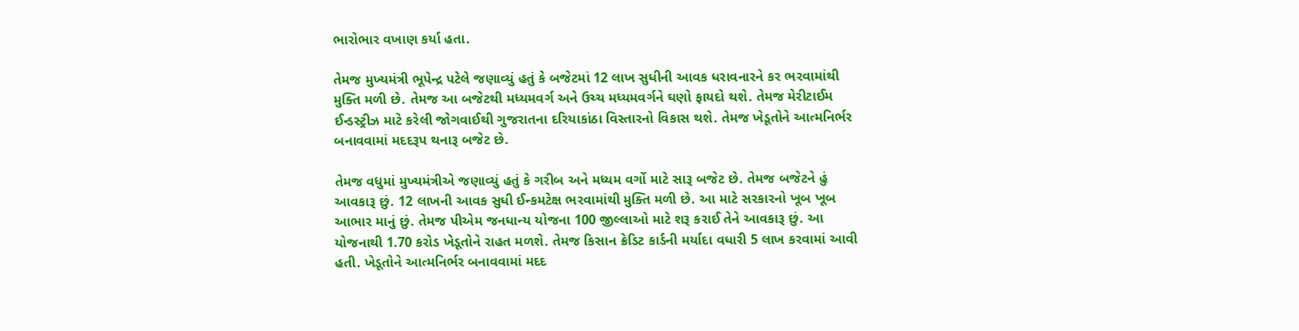ભારોભાર વખાણ કર્યા હતા.

તેમજ મુખ્યમંત્રી ભૂપેન્દ્ર પટેલે જણાવ્યું હતું કે બજેટમાં 12 લાખ સુધીની આવક ધરાવનારને કર ભરવામાંથી મુક્તિ મળી છે. તેમજ આ બજેટથી મધ્યમવર્ગ અને ઉચ્ચ મધ્યમવર્ગને ઘણો ફાયદો થશે. તેમજ મેરીટાઈમ ઈન્ડસ્ટ્રીઝ માટે કરેલી જોગવાઈથી ગુજરાતના દરિયાકાંઠા વિસ્તારનો વિકાસ થશે. તેમજ ખેડૂતોને આત્મનિર્ભર બનાવવામાં મદદરૂપ થનારૂ બજેટ છે.

તેમજ વધુમાં મુખ્યમંત્રીએ જણાવ્યું હતું કે ગરીબ અને મધ્યમ વર્ગો માટે સારૂ બજેટ છે. તેમજ બજેટને હું આવકારૂ છું. 12 લાખની આવક સુધી ઈન્કમટેક્ષ ભરવામાંથી મુક્તિ મળી છે. આ માટે સરકારનો ખૂબ ખૂબ આભાર માનું છું. તેમજ પીએમ જનધાન્ય યોજના 100 જીલ્લાઓ માટે શરૂ કરાઈ તેને આવકારૂ છું. આ યોજનાથી 1.70 કરોડ ખેડૂતોને રાહત મળશે. તેમજ કિસાન ક્રેડિટ કાર્ડની મર્યાદા વધારી 5 લાખ કરવામાં આવી હતી. ખેડૂતોને આત્મનિર્ભર બનાવવામાં મદદ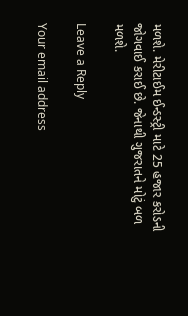મળશે. મેરીટાઈમ ઈન્ડસ્ટ્રી માટે 25 હજાર કરોડની જોગવાઈ કરાઈ છે. જેનાથી ગુજરાતને મોટું બળ મળશે.

Leave a Reply

Your email address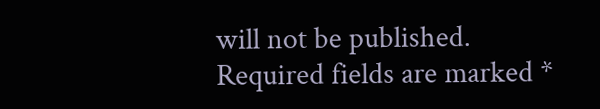will not be published. Required fields are marked *